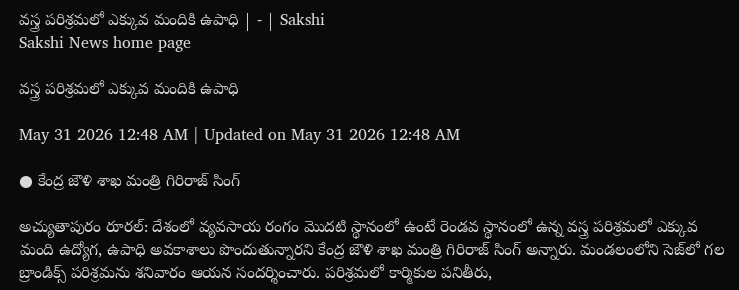వస్త్ర పరిశ్రమలో ఎక్కువ మందికి ఉపాధి | - | Sakshi
Sakshi News home page

వస్త్ర పరిశ్రమలో ఎక్కువ మందికి ఉపాధి

May 31 2026 12:48 AM | Updated on May 31 2026 12:48 AM

● కేంద్ర జౌళి శాఖ మంత్రి గిరిరాజ్‌ సింగ్‌

అచ్యుతాపురం రూరల్‌: దేశంలో వ్యవసాయ రంగం మొదటి స్థానంలో ఉంటే రెండవ స్థానంలో ఉన్న వస్త్ర పరిశ్రమలో ఎక్కువ మంది ఉద్యోగ, ఉపాధి అవకాశాలు పొందుతున్నారని కేంద్ర జౌళి శాఖ మంత్రి గిరిరాజ్‌ సింగ్‌ అన్నారు. మండలంలోని సెజ్‌లో గల బ్రాండిక్స్‌ పరిశ్రమను శనివారం ఆయన సందర్శించారు. పరిశ్రమలో కార్మికుల పనితీరు,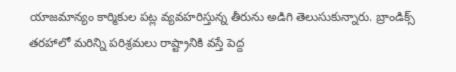యాజమాన్యం కార్మికుల పట్ల వ్యవహరిస్తున్న తీరును అడిగి తెలుసుకున్నారు. బ్రాండిక్స్‌ తరహాలో మరిన్ని పరిశ్రమలు రాష్ట్రానికి వస్తే పెద్ద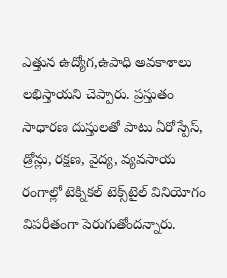ఎత్తున ఉద్యోగ,ఉపాధి అవకాశాలు లభిస్తాయని చెప్పారు. ప్రస్తుతం సాధారణ దుస్తులతో పాటు ఏరోస్పేస్‌, డ్రోన్లు, రక్షణ, వైద్య, వ్యవసాయ రంగాల్లో టెక్నికల్‌ టెక్స్‌టైల్‌ వినియోగం విపరీతంగా పెరుగుతోందన్నారు.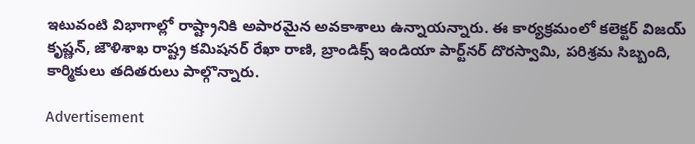ఇటువంటి విభాగాల్లో రాష్ట్రానికి అపారమైన అవకాశాలు ఉన్నాయన్నారు. ఈ కార్యక్రమంలో కలెక్టర్‌ విజయ్‌ కృష్ణన్‌, జౌళిశాఖ రాష్ట్ర కమిషనర్‌ రేఖా రాణి, బ్రాండిక్స్‌ ఇండియా పార్ట్‌నర్‌ దొరస్వామి, పరిశ్రమ సిబ్బంది, కార్మికులు తదితరులు పాల్గొన్నారు.

Advertisement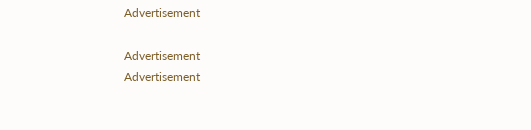Advertisement

Advertisement
Advertisement